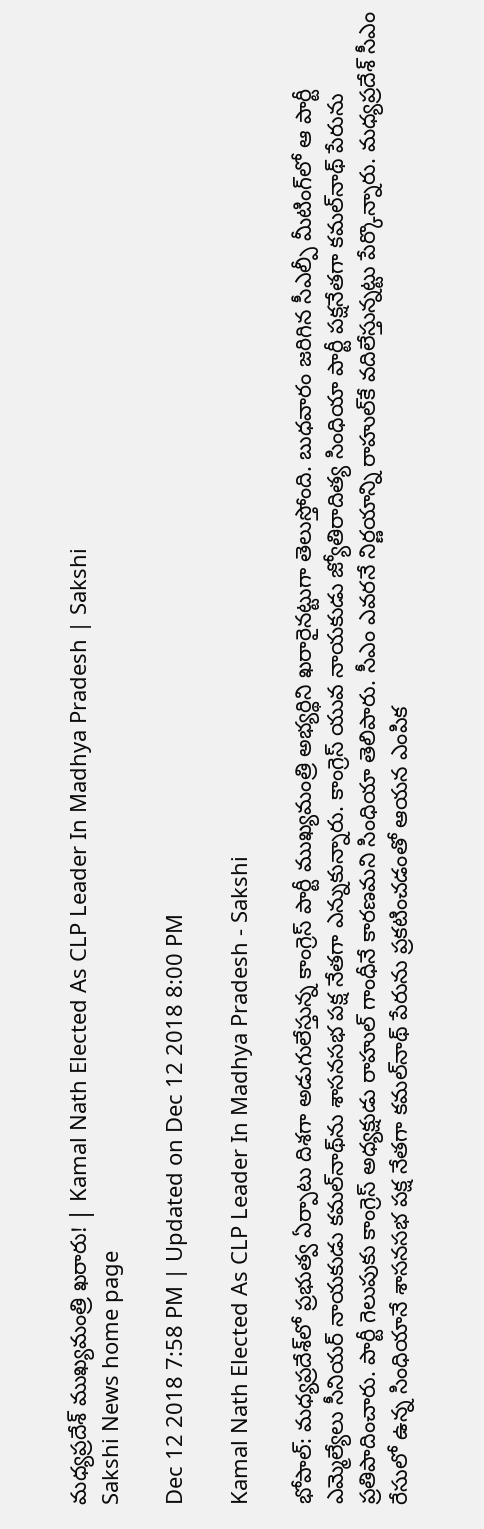మధ్యప్రదేశ్‌ ముఖ్యమంత్రి ఖరారు! | Kamal Nath Elected As CLP Leader In Madhya Pradesh | Sakshi
Sakshi News home page

Dec 12 2018 7:58 PM | Updated on Dec 12 2018 8:00 PM

Kamal Nath Elected As CLP Leader In Madhya Pradesh - Sakshi

భోపాల్‌: మధ్యప్రదేశ్‌లో ప్రభుత్వ ఏర్పాటు దిశగా అడుగులేస్తున్న కాంగ్రెస్‌ పార్టీ ముఖ్యమంత్రి అభ్యర్థిని ఖరారైనట్టుగా తెలుస్తోంది. బుధవారం జరిగిన సీఎల్పీ మీటింగ్‌లో ఆ పార్టీ ఎమ్మెల్యేలు సీనియర్‌ నాయకుడు కమల్‌నాథ్‌ను శాసనసభ పక్ష నేతగా ఎన్నుకున్నారు. కాంగ్రెస్‌ యువ నాయకుడు జ్యోతిరాదిత్య సింధియా పార్టీ పక్షనేతగా కమల్‌నాథ్‌ పేరును ప్రతిపాదించారు. పార్టీ గెలుపుకు కాంగ్రెస్‌ అధ్యక్షుడు రాహుల్‌ గాంధీనే కారణమని సింధియా తెలిపారు. సీఎం ఎవరనే నిర్ణయాన్ని రాహుల్‌కే వదిలేస్తున్నట్టు పేర్కొన్నారు. మధ్యప్రదేశ్‌ సీఎం రేసులో ఉన్న సింధియానే శాసనసభ పక్ష నేతగా కమల్‌నాథ్‌ పేరును ప్రకటించడంతో ఆయన ఎంపిక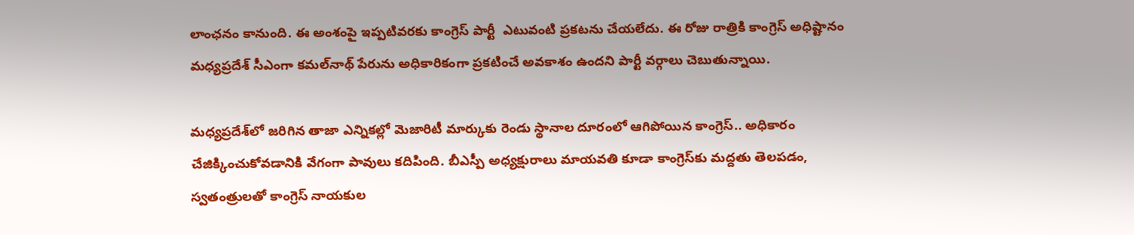లాంఛనం కానుంది. ఈ అంశంపై ఇప్పటివరకు కాంగ్రెస్‌ పార్టీ  ఎటువంటి ప్రకటను చేయలేదు. ఈ రోజు రాత్రికి కాంగ్రెస్‌ అధిష్టానం మధ్యప్రదేశ్‌ సీఎంగా కమల్‌నాథ్‌ పేరును అధికారికంగా ప్రకటించే అవకాశం ఉందని పార్టీ వర్గాలు చెబుతున్నాయి.

మధ్యప్రదేశ్‌లో జరిగిన తాజా ఎన్నికల్లో మెజారిటీ మార్కుకు రెండు స్థానాల దూరంలో ఆగిపోయిన కాంగ్రెస్‌.. అధికారం చేజిక్కించుకోవడానికి వేగంగా పావులు కదిపింది. బీఎస్పీ అధ్యక్షురాలు మాయవతి కూడా కాంగ్రెస్‌కు మద్దతు తెలపడం, స్వతంత్రులతో కాంగ్రెస్‌ నాయకుల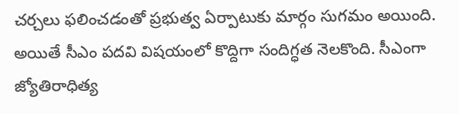చర్చలు ఫలించడంతో ప్రభుత్వ ఏర్పాటుకు మార్గం సుగమం అయింది. అయితే సీఎం పదవి విషయంలో కొద్దిగా సందిగ్ధత నెలకొంది. సీఎంగా జ్యోతిరాధిత్య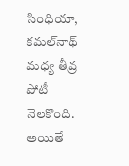సింధియా, కమల్‌నాథ్‌ మధ్య తీవ్ర పోటీ నెలకొంది. అయితే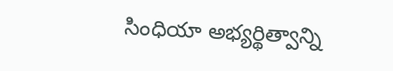సింధియా అభ్యర్థిత్వాన్ని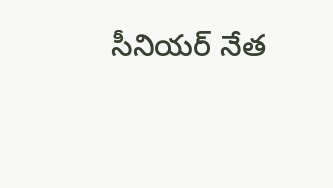సీనియర్‌ నేత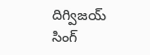దిగ్విజయ్‌ సింగ్‌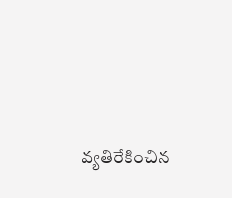వ్యతిరేకించిన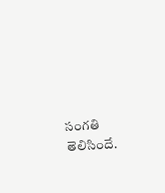సంగతి తెలిసిందే.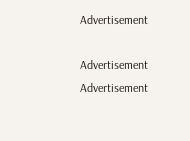Advertisement

Advertisement
Advertisement